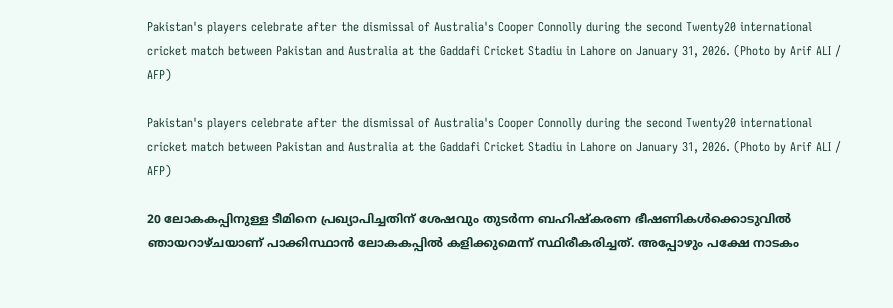Pakistan's players celebrate after the dismissal of Australia's Cooper Connolly during the second Twenty20 international cricket match between Pakistan and Australia at the Gaddafi Cricket Stadiu in Lahore on January 31, 2026. (Photo by Arif ALI / AFP)

Pakistan's players celebrate after the dismissal of Australia's Cooper Connolly during the second Twenty20 international cricket match between Pakistan and Australia at the Gaddafi Cricket Stadiu in Lahore on January 31, 2026. (Photo by Arif ALI / AFP)

20 ലോകകപ്പിനുള്ള ടീമിനെ പ്രഖ്യാപിച്ചതിന് ശേഷവും തുടര്‍ന്ന ബഹിഷ്കരണ ഭീഷണികള്‍ക്കൊടുവില്‍ ഞായറാഴ്ചയാണ് പാക്കിസ്ഥാന്‍ ലോകകപ്പില്‍ കളിക്കുമെന്ന് സ്ഥിരീകരിച്ചത്. അപ്പോഴും പക്ഷേ നാടകം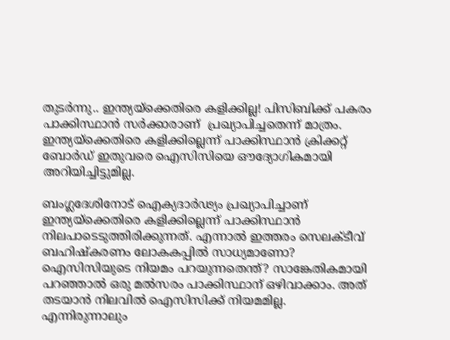തുടര്‍ന്നു.. ഇന്ത്യയ്ക്കെതിരെ കളിക്കില്ല! പിസിബിക്ക് പകരം പാക്കിസ്ഥാന്‍ സര്‍ക്കാരാണ്  പ്രഖ്യാപിച്ചതെന്ന് മാത്രം. ഇന്ത്യയ്ക്കെതിരെ കളിക്കില്ലെന്ന് പാക്കിസ്ഥാന്‍ ക്രിക്കറ്റ് ബോര്‍ഡ് ഇതുവരെ ഐസിസിയെ ഔദ്യോഗികമായി അറിയിച്ചിട്ടുമില്ല.

ബംഗ്ലദേശിനോട് ഐക്യദാര്‍ഢ്യം പ്രഖ്യാപിച്ചാണ് ഇന്ത്യയ്ക്കെതിരെ കളിക്കില്ലെന്ന് പാക്കിസ്ഥാന്‍ നിലപാടെടുത്തിരിക്കുന്നത്. എന്നാല്‍ ഇത്തരം സെലക്ടീവ് ബഹിഷ്കരണം ലോകകപ്പില്‍ സാധ്യമാണോ? ഐസിസിയുടെ നിയമം പറയുന്നതെന്ത്? സാങ്കേതികമായി പറ‍ഞ്ഞാല്‍ ഒരു മല്‍സരം പാക്കിസ്ഥാന് ഒഴിവാക്കാം. അത് തടയാന്‍ നിലവില്‍ ഐസിസിക്ക് നിയമമില്ല. എന്നിരുന്നാലും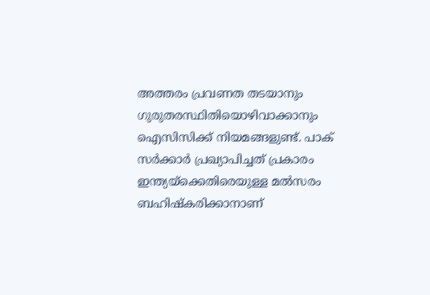അത്തരം പ്രവണത തടയാനും ഗുരുതരസ്ഥിതിയൊഴിവാക്കാനും ഐസിസിക്ക് നിയമങ്ങളുണ്ട്. പാക് സര്‍ക്കാര്‍ പ്രഖ്യാപിച്ചത് പ്രകാരം ഇന്ത്യയ്ക്കെതിരെയുള്ള മല്‍സരം ബഹിഷ്കരിക്കാനാണ്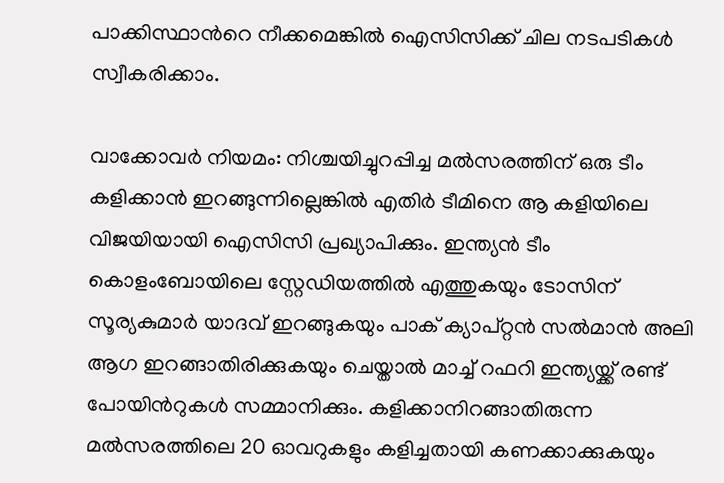പാക്കിസ്ഥാന്‍റെ നീക്കമെങ്കില്‍ ഐസിസിക്ക് ചില നടപടികള്‍ സ്വീകരിക്കാം.

വാക്കോവര്‍ നിയമം: നിശ്ചയിച്ചുറപ്പിച്ച മല്‍സരത്തിന് ഒരു ടീം കളിക്കാന്‍ ഇറങ്ങുന്നില്ലെങ്കില്‍ എതിര്‍ ടീമിനെ ആ കളിയിലെ വിജയിയായി ഐസിസി പ്രഖ്യാപിക്കും. ഇന്ത്യന്‍ ടീം കൊളംബോയിലെ സ്റ്റേഡിയത്തില്‍ എത്തുകയും ടോസിന് സൂര്യകുമാര്‍ യാദവ് ഇറങ്ങുകയും പാക് ക്യാപ്റ്റന്‍ സല്‍മാന്‍ അലി ആഗ ഇറങ്ങാതിരിക്കുകയും ചെയ്താല്‍ മാച്ച് റഫറി ഇന്ത്യയ്ക്ക് രണ്ട് പോയിന്‍റുകള്‍ സമ്മാനിക്കും. കളിക്കാനിറങ്ങാതിരുന്ന മല്‍സരത്തിലെ 20 ഓവറുകളും കളിച്ചതായി കണക്കാക്കുകയും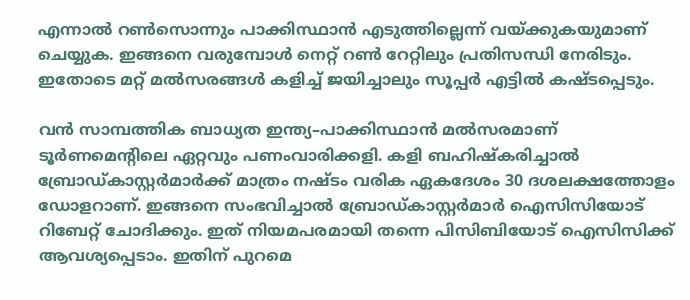എന്നാല്‍ റണ്‍സൊന്നും പാക്കിസ്ഥാന്‍ എടുത്തില്ലെന്ന് വയ്ക്കുകയുമാണ് ചെയ്യുക. ഇങ്ങനെ വരുമ്പോള്‍ നെറ്റ് റണ്‍ റേറ്റിലും പ്രതിസന്ധി നേരിടും. ഇതോടെ മറ്റ് മല്‍സരങ്ങള്‍ കളിച്ച് ജയിച്ചാലും സൂപ്പര്‍ എട്ടില്‍ കഷ്ടപ്പെടും.

വന്‍ സാമ്പത്തിക ബാധ്യത ഇന്ത്യ–പാക്കിസ്ഥാന്‍ മല്‍സരമാണ് ടൂര്‍ണമെന്‍റിലെ ഏറ്റവും പണംവാരിക്കളി. കളി ബഹിഷ്കരിച്ചാല്‍ ബ്രോഡ്കാസ്റ്റര്‍മാര്‍ക്ക് മാത്രം നഷ്ടം വരിക ഏകദേശം 30 ദശലക്ഷത്തോളം ഡോളറാണ്. ഇങ്ങനെ സംഭവിച്ചാല്‍ ബ്രോഡ്കാസ്റ്റര്‍മാര്‍ ഐസിസിയോട് റിബേറ്റ് ചോദിക്കും. ഇത് നിയമപരമായി തന്നെ പിസിബിയോട് ഐസിസിക്ക് ആവശ്യപ്പെടാം. ഇതിന് പുറമെ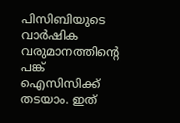പിസിബിയുടെ വാര്‍ഷിക വരുമാനത്തിന്‍റെ പങ്ക് ഐസിസിക്ക് തടയാം. ഇത്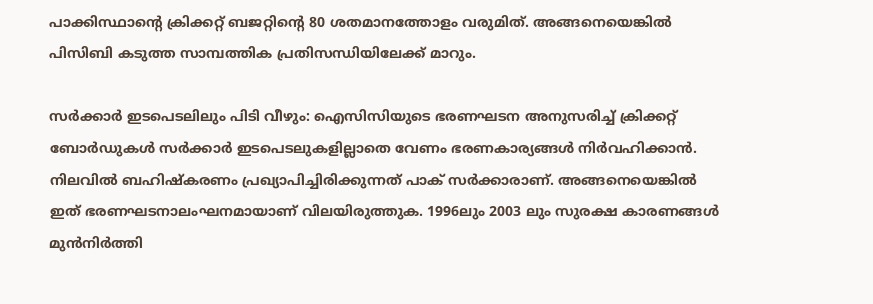പാക്കിസ്ഥാന്‍റെ ക്രിക്കറ്റ് ബജറ്റിന്‍റെ 80 ശതമാനത്തോളം വരുമിത്. അങ്ങനെയെങ്കില്‍ പിസിബി കടുത്ത സാമ്പത്തിക പ്രതിസന്ധിയിലേക്ക് മാറും.

സര്‍ക്കാര്‍ ഇടപെടലിലും പിടി വീഴും: ഐസിസിയുടെ ഭരണഘടന അനുസരിച്ച് ക്രിക്കറ്റ് ബോര്‍ഡുകള്‍ സര്‍ക്കാര്‍ ഇടപെടലുകളില്ലാതെ വേണം ഭരണകാര്യങ്ങള്‍ നിര്‍വഹിക്കാന്‍. നിലവില്‍ ബഹിഷ്കരണം പ്രഖ്യാപിച്ചിരിക്കുന്നത് പാക് സര്‍ക്കാരാണ്. അങ്ങനെയെങ്കില്‍ ഇത് ഭരണഘടനാലംഘനമായാണ് വിലയിരുത്തുക. 1996ലും 2003 ലും സുരക്ഷ കാരണങ്ങള്‍ മുന്‍നിര്‍ത്തി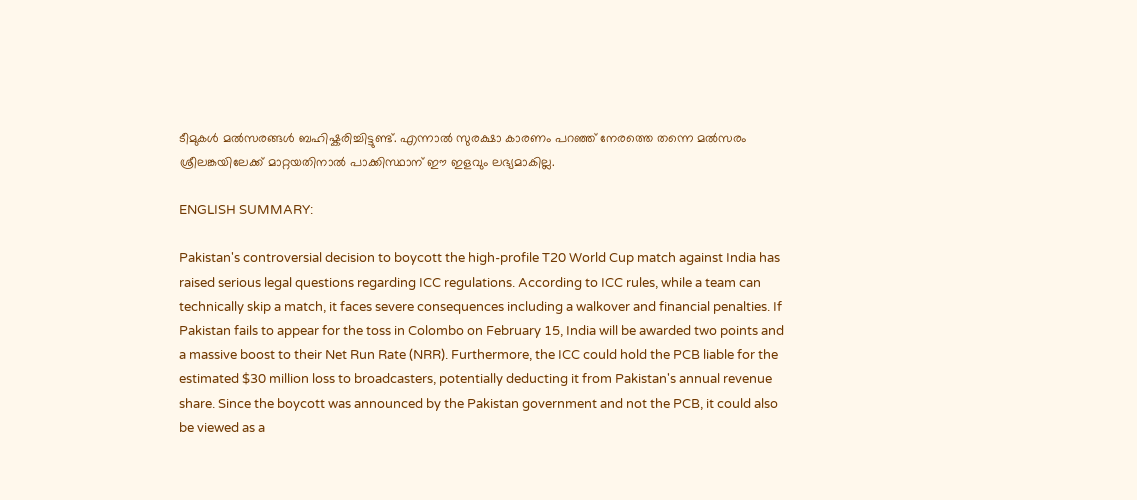ടീമുകള്‍ മല്‍സരങ്ങള്‍ ബഹിഷ്കരിച്ചിട്ടുണ്ട്. എന്നാല്‍ സുരക്ഷാ കാരണം പറഞ്ഞ് നേരത്തെ തന്നെ മല്‍സരം ശ്രീലങ്കയിലേക്ക് മാറ്റയതിനാല്‍ പാക്കിസ്ഥാന് ഈ ഇളവും ലഭ്യമാകില്ല.

ENGLISH SUMMARY:

Pakistan's controversial decision to boycott the high-profile T20 World Cup match against India has raised serious legal questions regarding ICC regulations. According to ICC rules, while a team can technically skip a match, it faces severe consequences including a walkover and financial penalties. If Pakistan fails to appear for the toss in Colombo on February 15, India will be awarded two points and a massive boost to their Net Run Rate (NRR). Furthermore, the ICC could hold the PCB liable for the estimated $30 million loss to broadcasters, potentially deducting it from Pakistan's annual revenue share. Since the boycott was announced by the Pakistan government and not the PCB, it could also be viewed as a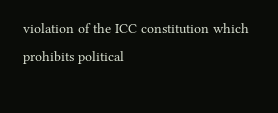violation of the ICC constitution which prohibits political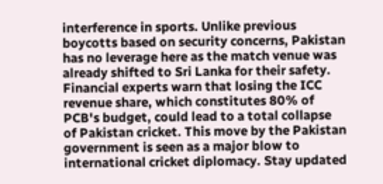interference in sports. Unlike previous boycotts based on security concerns, Pakistan has no leverage here as the match venue was already shifted to Sri Lanka for their safety. Financial experts warn that losing the ICC revenue share, which constitutes 80% of PCB's budget, could lead to a total collapse of Pakistan cricket. This move by the Pakistan government is seen as a major blow to international cricket diplomacy. Stay updated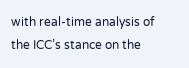with real-time analysis of the ICC’s stance on the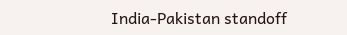India-Pakistan standoff